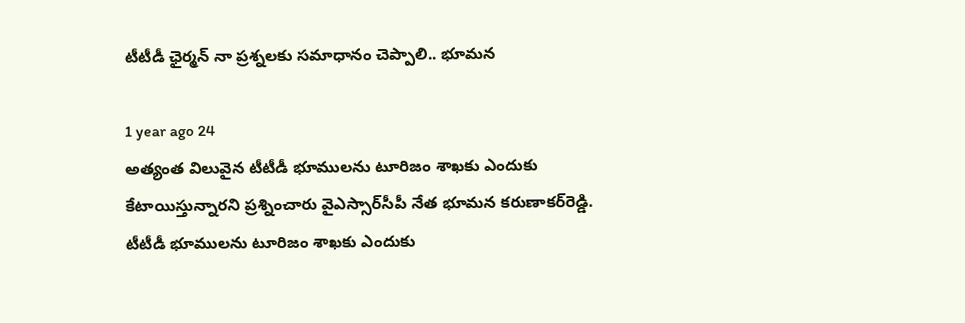టీటీడీ ఛైర్మన్ నా ప్రశ్నలకు సమాధానం చెప్పాలి.. భూమన

1 year ago 24
అత్యంత విలువైన టీటీడీ భూములను టూరిజం శాఖకు ఎందుకు కేటాయిస్తున్నారని ప్రశ్నించారు వైఎస్సార్‌సీపీ నేత భూమన కరుణాకర్‌రెడ్డి. టీటీడీ భూములను టూరిజం శాఖకు ఎందుకు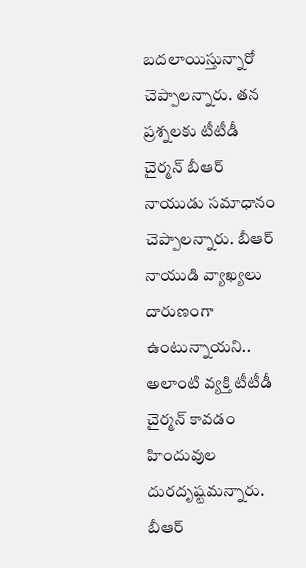బదలాయిస్తున్నారో చెప్పాలన్నారు. తన ప్రశ్నలకు టీటీడీ చైర్మన్‌ బీఆర్‌ నాయుడు సమాధానం చెప్పాలన్నారు. బీఆర్‌ నాయుడి వ్యాఖ్యలు దారుణంగా ఉంటున్నాయని.. అలాంటి వ్యక్తి టీటీడీ చైర్మన్‌ కావడం హిందువుల దురదృష్టమన్నారు. బీఆర్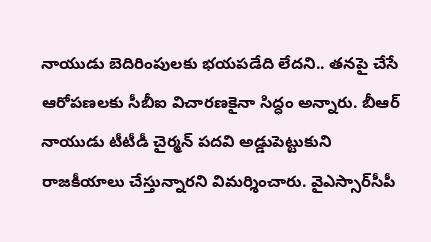నాయుడు బెదిరింపులకు భయపడేది లేదని.. తనపై చేసే ఆరోపణలకు సీబీఐ విచారణకైనా సిద్ధం అన్నారు. బీఆర్‌ నాయుడు టీటీడీ చైర్మన్‌ పదవి అడ్డుపెట్టుకుని రాజకీయాలు చేస్తున్నారని విమర్శించారు. వైఎస్సార్‌సీపీ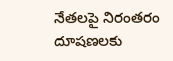నేతలపై నిరంతరం దూషణలకు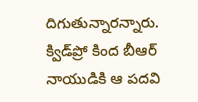దిగుతున్నారన్నారు. క్విడ్‌ప్రో కింద బీఆర్‌ నాయుడికి ఆ పదవి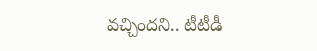వచ్చిందని.. టీటీడీ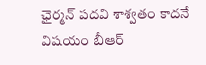ఛైర్మన్ పదవి శాశ్వతం కాదనే విషయం బీఆర్‌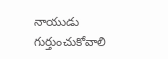నాయుడు గుర్తుంచుకోవాలి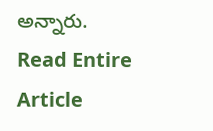అన్నారు.
Read Entire Article